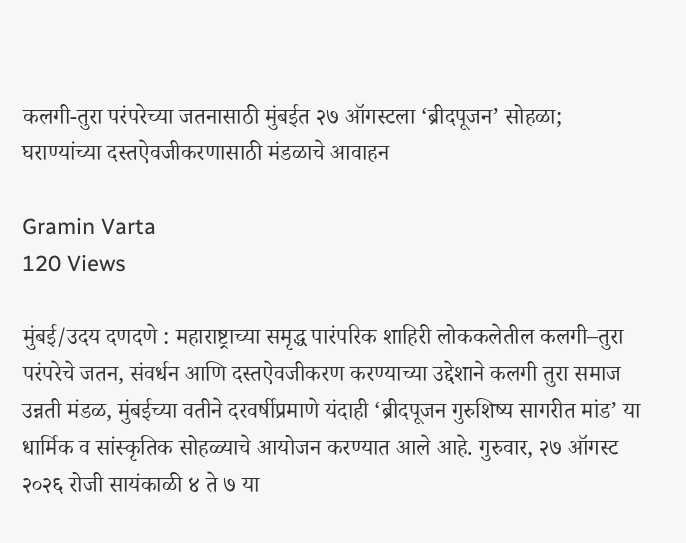कलगी-तुरा परंपरेच्या जतनासाठी मुंबईत २७ ऑगस्टला ‘ब्रीदपूजन’ सोहळा; घराण्यांच्या दस्तऐवजीकरणासाठी मंडळाचे आवाहन

Gramin Varta
120 Views

मुंबई/उदय दणदणे : महाराष्ट्राच्या समृद्ध पारंपरिक शाहिरी लोककलेतील कलगी–तुरा परंपरेचे जतन, संवर्धन आणि दस्तऐवजीकरण करण्याच्या उद्देशाने कलगी तुरा समाज उन्नती मंडळ, मुंबईच्या वतीने दरवर्षीप्रमाणे यंदाही ‘ब्रीदपूजन गुरुशिष्य सागरीत मांड’ या धार्मिक व सांस्कृतिक सोहळ्याचे आयोजन करण्यात आले आहे. गुरुवार, २७ ऑगस्ट २०२६ रोजी सायंकाळी ४ ते ७ या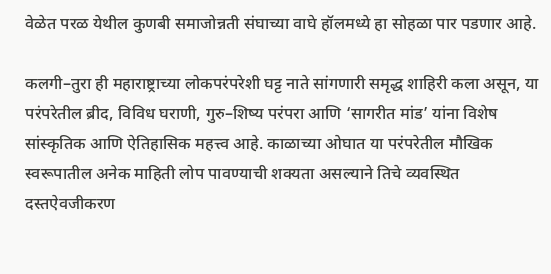वेळेत परळ येथील कुणबी समाजोन्नती संघाच्या वाघे हॉलमध्ये हा सोहळा पार पडणार आहे.

कलगी–तुरा ही महाराष्ट्राच्या लोकपरंपरेशी घट्ट नाते सांगणारी समृद्ध शाहिरी कला असून, या परंपरेतील ब्रीद, विविध घराणी, गुरु–शिष्य परंपरा आणि ‘सागरीत मांड’ यांना विशेष सांस्कृतिक आणि ऐतिहासिक महत्त्व आहे. काळाच्या ओघात या परंपरेतील मौखिक स्वरूपातील अनेक माहिती लोप पावण्याची शक्यता असल्याने तिचे व्यवस्थित दस्तऐवजीकरण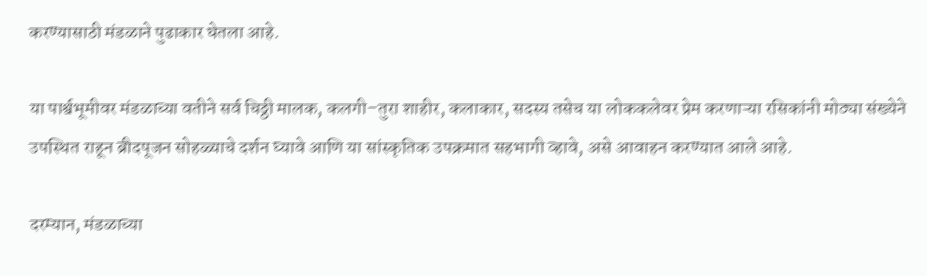करण्यासाठी मंडळाने पुढाकार घेतला आहे.

या पार्श्वभूमीवर मंडळाच्या वतीने सर्व चिठ्ठी मालक, कलगी–तुरा शाहीर, कलाकार, सदस्य तसेच या लोककलेवर प्रेम करणाऱ्या रसिकांनी मोठ्या संख्येने उपस्थित राहून ब्रीदपूजन सोहळ्याचे दर्शन घ्यावे आणि या सांस्कृतिक उपक्रमात सहभागी व्हावे, असे आवाहन करण्यात आले आहे.

दरम्यान, मंडळाच्या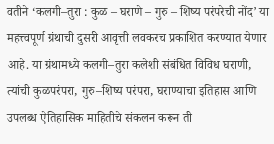वतीने ‘कलगी–तुरा : कुळ – घराणे – गुरु – शिष्य परंपरेची नोंद’ या महत्त्वपूर्ण ग्रंथाची दुसरी आवृत्ती लवकरच प्रकाशित करण्यात येणार आहे. या ग्रंथामध्ये कलगी–तुरा कलेशी संबंधित विविध घराणी, त्यांची कुळपरंपरा, गुरु–शिष्य परंपरा, घराण्याचा इतिहास आणि उपलब्ध ऐतिहासिक माहितीचे संकलन करून ती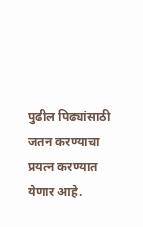पुढील पिढ्यांसाठी जतन करण्याचा प्रयत्न करण्यात येणार आहे.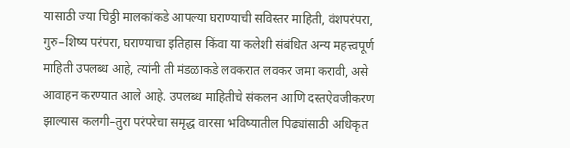यासाठी ज्या चिठ्ठी मालकांकडे आपल्या घराण्याची सविस्तर माहिती, वंशपरंपरा, गुरु–शिष्य परंपरा, घराण्याचा इतिहास किंवा या कलेशी संबंधित अन्य महत्त्वपूर्ण माहिती उपलब्ध आहे, त्यांनी ती मंडळाकडे लवकरात लवकर जमा करावी, असे आवाहन करण्यात आले आहे. उपलब्ध माहितीचे संकलन आणि दस्तऐवजीकरण झाल्यास कलगी–तुरा परंपरेचा समृद्ध वारसा भविष्यातील पिढ्यांसाठी अधिकृत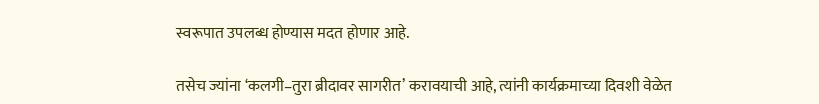स्वरूपात उपलब्ध होण्यास मदत होणार आहे.

तसेच ज्यांना ‘कलगी–तुरा ब्रीदावर सागरीत’ करावयाची आहे, त्यांनी कार्यक्रमाच्या दिवशी वेळेत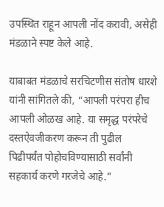उपस्थित राहून आपली नोंद करावी, असेही मंडळाने स्पष्ट केले आहे.

याबाबत मंडळाचे सरचिटणीस संतोष धारशे यांनी सांगितले की, “आपली परंपरा हीच आपली ओळख आहे. या समृद्ध परंपरेचे दस्तऐवजीकरण करून ती पुढील पिढीपर्यंत पोहोचविण्यासाठी सर्वांनी सहकार्य करणे गरजेचे आहे.”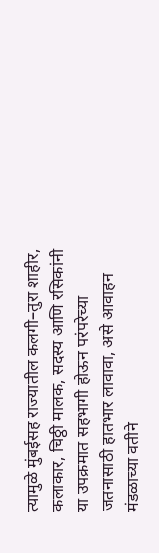त्यामुळे मुंबईसह राज्यातील कलगी–तुरा शाहीर, कलाकार, चिठ्ठी मालक, सदस्य आणि रसिकांनी या उपक्रमात सहभागी होऊन परंपरेच्या जतनासाठी हातभार लावावा, असे आवाहन मंडळाच्या वतीने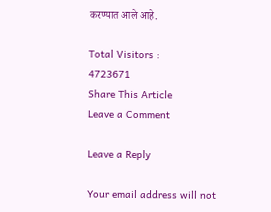करण्यात आले आहे.

Total Visitors :
4723671
Share This Article
Leave a Comment

Leave a Reply

Your email address will not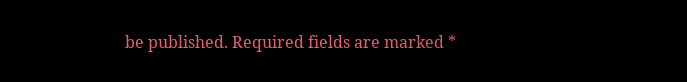be published. Required fields are marked *